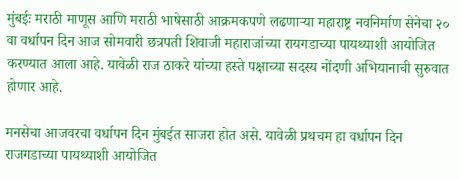मुंबईः मराठी माणूस आणि मराठी भाषेसाठी आक्रमकपणे लढणाऱ्या महाराष्ट्र नवनिर्माण सेनेचा २० वा वर्धापन दिन आज सोमवारी छत्रपती शिवाजी महाराजांच्या रायगडाच्या पायथ्याशी आयोजित करण्यात आला आहे. यावेळी राज ठाकरे यांच्या हस्ते पक्षाच्या सदस्य नोंदणी अभियानाची सुरुवात होणार आहे.

मनसेचा आजवरचा वर्धापन दिन मुंबईत साजरा होत असे. यावेळी प्रथचम हा वर्धापन दिन राजगडाच्या पायथ्याशी आयोजित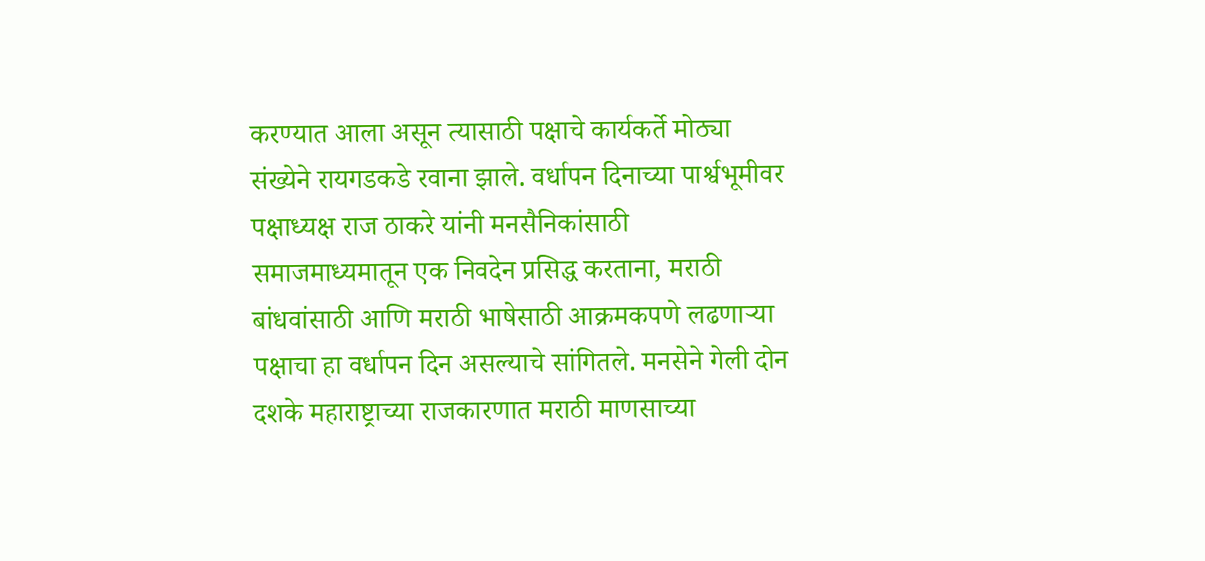करण्यात आला असून त्यासाठी पक्षाचे कार्यकर्ते मोठ्या संख्येने रायगडकडे रवाना झाले. वर्धापन दिनाच्या पार्श्वभूमीवर पक्षाध्यक्ष राज ठाकरे यांनी मनसैनिकांसाठी समाजमाध्यमातून एक निवदेन प्रसिद्ध करताना, मराठी बांधवांसाठी आणि मराठी भाषेसाठी आक्रमकपणे लढणाऱ्या पक्षाचा हा वर्धापन दिन असल्याचे सांगितले. मनसेने गेली दोन दशके महाराष्ट्राच्या राजकारणात मराठी माणसाच्या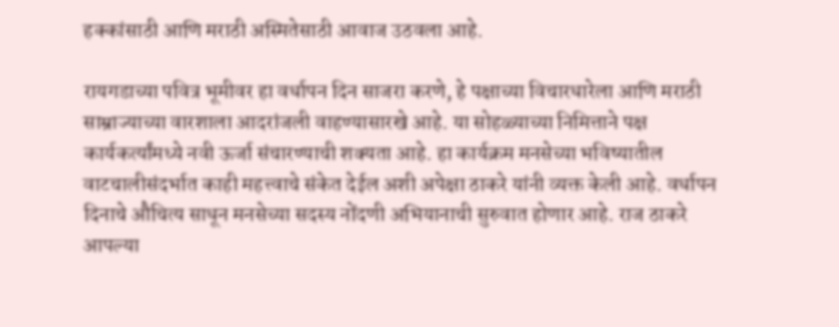हक्कांसाठी आणि मराठी अस्मितेसाठी आवाज उठवला आहे.

रायगडाच्या पवित्र भूमीवर हा वर्धापन दिन साजरा करणे, हे पक्षाच्या विचारधारेला आणि मराठी साम्राज्याच्या वारशाला आदरांजली वाहण्यासारखे आहे. या सोहळ्याच्या निमित्ताने पक्ष कार्यकर्त्यांमध्ये नवी ऊर्जा संचारण्याची शक्यता आहे. हा कार्यक्रम मनसेच्या भविष्यातील वाटचालीसंदर्भात काही महत्त्वाचे संकेत देईल अशी अपेक्षा ठाकरे यांनी व्यक्त केली आहे. वर्धापन दिनाचे औचित्य साधून मनसेच्या सदस्य नोंदणी अभियानाची सुरुवात होणार आहे. राज ठाकरे आपल्या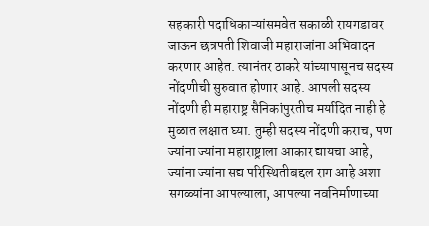सहकारी पदाधिकाऱ्यांसमवेत सकाळी रायगडावर जाऊन छत्रपती शिवाजी महाराजांना अभिवादन करणार आहेत. त्यानंतर ठाकरे यांच्यापासूनच सदस्य नोंदणीची सुरुवात होणार आहे. आपली सदस्य नोंदणी ही महाराष्ट्र सैनिकांपुरतीच मर्यादित नाही हे मुळात लक्षात घ्या. तुम्ही सदस्य नोंदणी कराच, पण ज्यांना ज्यांना महाराष्ट्राला आकार द्यायचा आहे, ज्यांना ज्यांना सद्य परिस्थितीबद्दल राग आहे अशा सगळ्यांना आपल्याला, आपल्या नवनिर्माणाच्या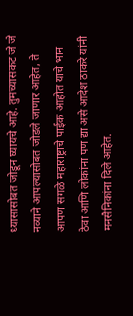ध्यासासोबत जोडून घ्यायचे आहे. तुमच्यासकट जे जे नव्याने आपल्यासोबत जोडले जाणार आहेत, ते आपण सगळे महाराष्ट्राचे पाईक आहोत याचे भान ठेवा आणि लोकांना पण द्या असे आदेश ठाकरे यांनी मनसैनिकांना दिले आहेत.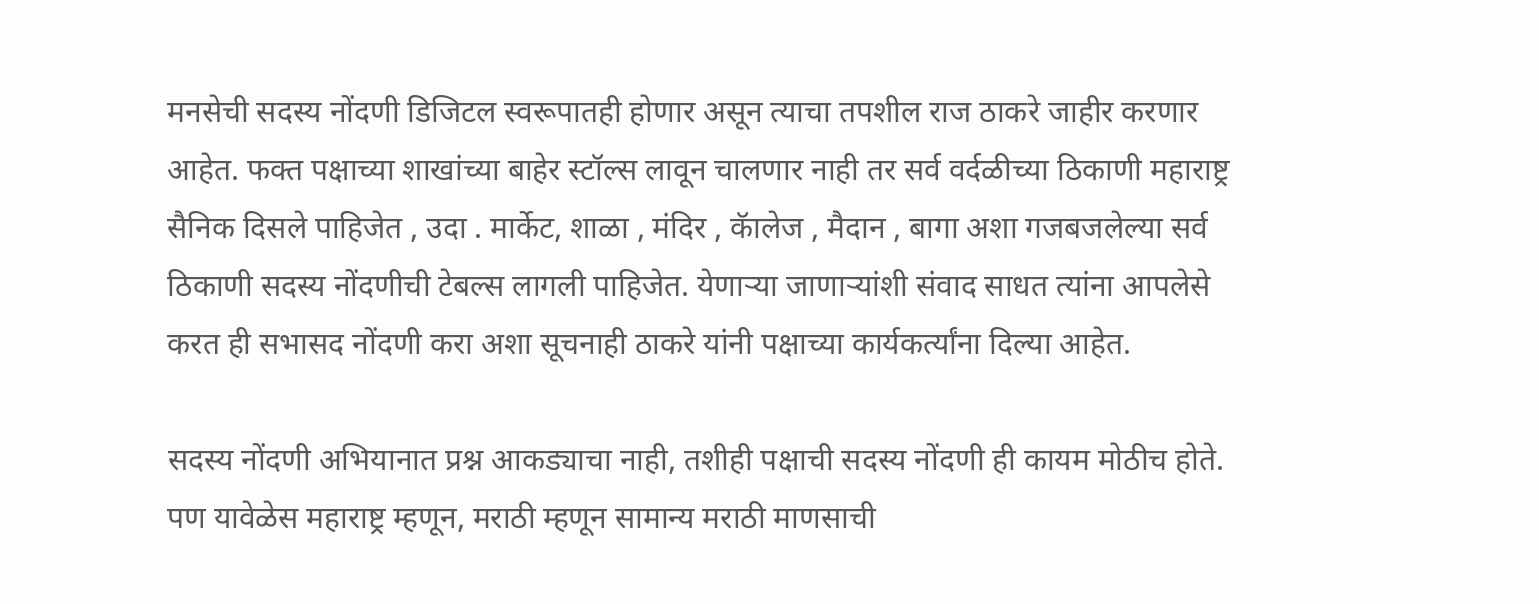मनसेची सदस्य नोंदणी डिजिटल स्वरूपातही होणार असून त्याचा तपशील राज ठाकरे जाहीर करणार आहेत. फक्त पक्षाच्या शाखांच्या बाहेर स्टॉल्स लावून चालणार नाही तर सर्व वर्दळीच्या ठिकाणी महाराष्ट्र सैनिक दिसले पाहिजेत , उदा . मार्केट, शाळा , मंदिर , कॅालेज , मैदान , बागा अशा गजबजलेल्या सर्व ठिकाणी सदस्य नोंदणीची टेबल्स लागली पाहिजेत. येणाऱ्या जाणाऱ्यांशी संवाद साधत त्यांना आपलेसे करत ही सभासद नोंदणी करा अशा सूचनाही ठाकरे यांनी पक्षाच्या कार्यकर्त्यांना दिल्या आहेत.

सदस्य नोंदणी अभियानात प्रश्न आकड्याचा नाही, तशीही पक्षाची सदस्य नोंदणी ही कायम मोठीच होते. पण यावेळेस महाराष्ट्र म्हणून, मराठी म्हणून सामान्य मराठी माणसाची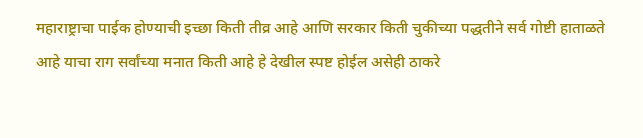महाराष्ट्राचा पाईक होण्याची इच्छा किती तीव्र आहे आणि सरकार किती चुकीच्या पद्धतीने सर्व गोष्टी हाताळते आहे याचा राग सर्वांच्या मनात किती आहे हे देखील स्पष्ट होईल असेही ठाकरे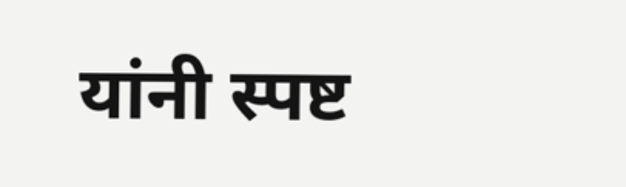यांनी स्पष्ट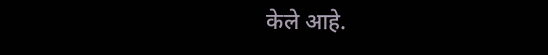केले आहे.